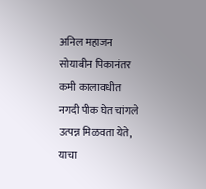अनिल महाजन
सोयाबीन पिकानंतर कमी कालावधीत नगदी पीक घेत चांगले उत्पन्न मिळवता येते, याचा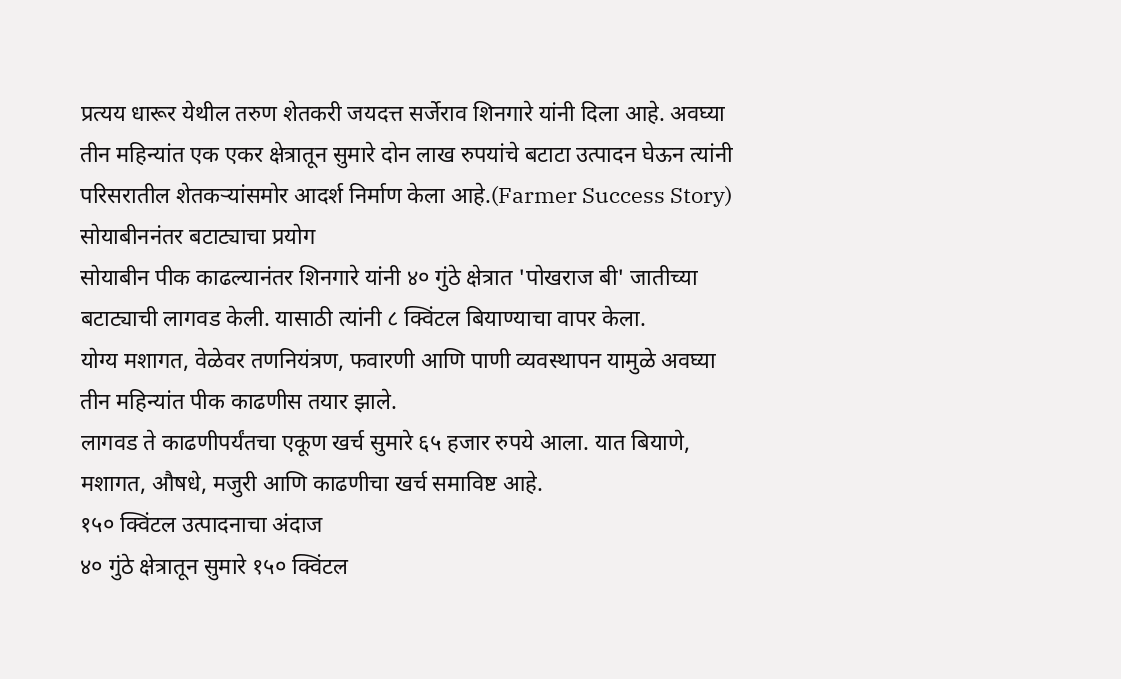प्रत्यय धारूर येथील तरुण शेतकरी जयदत्त सर्जेराव शिनगारे यांनी दिला आहे. अवघ्या तीन महिन्यांत एक एकर क्षेत्रातून सुमारे दोन लाख रुपयांचे बटाटा उत्पादन घेऊन त्यांनी परिसरातील शेतकऱ्यांसमोर आदर्श निर्माण केला आहे.(Farmer Success Story)
सोयाबीननंतर बटाट्याचा प्रयोग
सोयाबीन पीक काढल्यानंतर शिनगारे यांनी ४० गुंठे क्षेत्रात 'पोखराज बी' जातीच्या बटाट्याची लागवड केली. यासाठी त्यांनी ८ क्विंटल बियाण्याचा वापर केला.
योग्य मशागत, वेळेवर तणनियंत्रण, फवारणी आणि पाणी व्यवस्थापन यामुळे अवघ्या तीन महिन्यांत पीक काढणीस तयार झाले.
लागवड ते काढणीपर्यंतचा एकूण खर्च सुमारे ६५ हजार रुपये आला. यात बियाणे, मशागत, औषधे, मजुरी आणि काढणीचा खर्च समाविष्ट आहे.
१५० क्विंटल उत्पादनाचा अंदाज
४० गुंठे क्षेत्रातून सुमारे १५० क्विंटल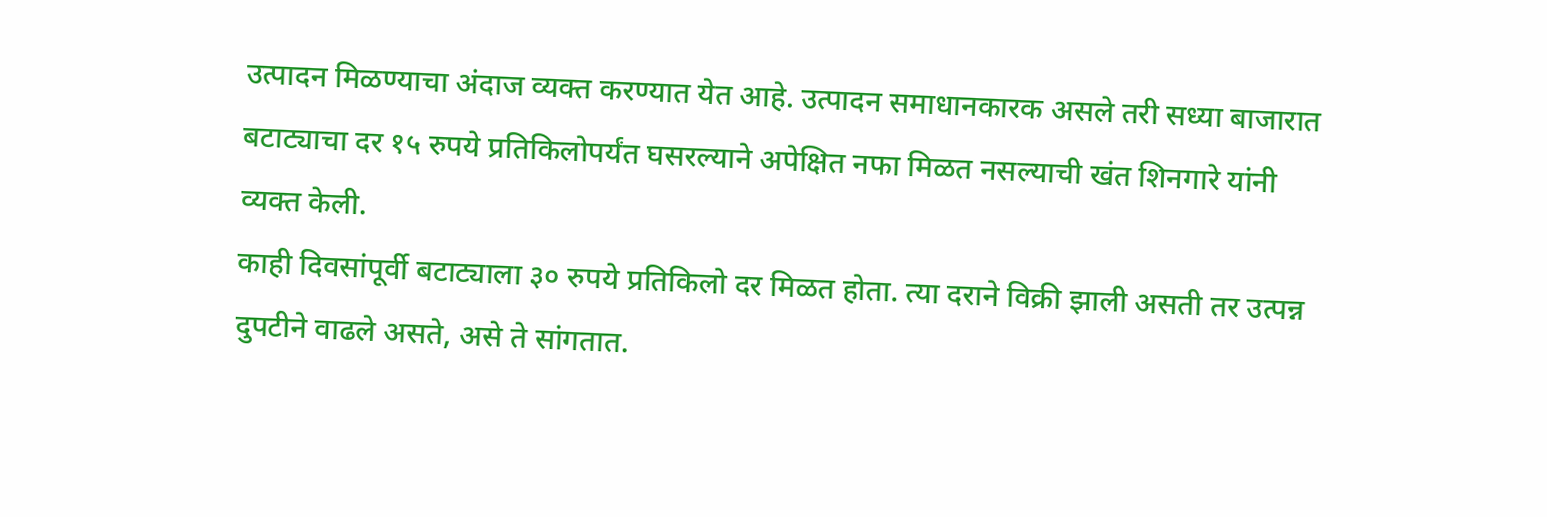उत्पादन मिळण्याचा अंदाज व्यक्त करण्यात येत आहे. उत्पादन समाधानकारक असले तरी सध्या बाजारात बटाट्याचा दर १५ रुपये प्रतिकिलोपर्यंत घसरल्याने अपेक्षित नफा मिळत नसल्याची खंत शिनगारे यांनी व्यक्त केली.
काही दिवसांपूर्वी बटाट्याला ३० रुपये प्रतिकिलो दर मिळत होता. त्या दराने विक्री झाली असती तर उत्पन्न दुपटीने वाढले असते, असे ते सांगतात.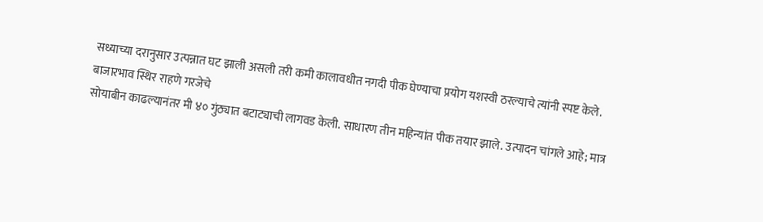सध्याच्या दरानुसार उत्पन्नात घट झाली असली तरी कमी कालावधीत नगदी पीक घेण्याचा प्रयोग यशस्वी ठरल्याचे त्यांनी स्पष्ट केले.
बाजारभाव स्थिर राहणे गरजेचे
सोयाबीन काढल्यानंतर मी ४० गुंठ्यात बटाट्याची लागवड केली. साधारण तीन महिन्यांत पीक तयार झाले. उत्पादन चांगले आहे; मात्र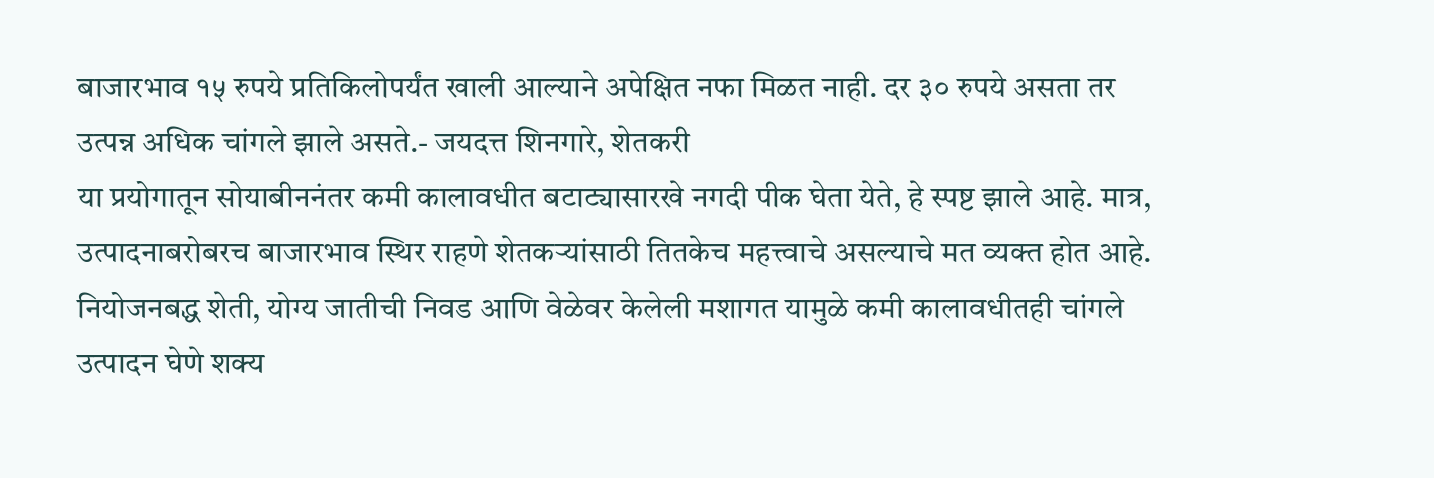बाजारभाव १५ रुपये प्रतिकिलोपर्यंत खाली आल्याने अपेक्षित नफा मिळत नाही. दर ३० रुपये असता तर उत्पन्न अधिक चांगले झाले असते.- जयदत्त शिनगारे, शेतकरी
या प्रयोगातून सोयाबीननंतर कमी कालावधीत बटाट्यासारखे नगदी पीक घेता येते, हे स्पष्ट झाले आहे. मात्र, उत्पादनाबरोबरच बाजारभाव स्थिर राहणे शेतकऱ्यांसाठी तितकेच महत्त्वाचे असल्याचे मत व्यक्त होत आहे.
नियोजनबद्ध शेती, योग्य जातीची निवड आणि वेळेवर केलेली मशागत यामुळे कमी कालावधीतही चांगले उत्पादन घेणे शक्य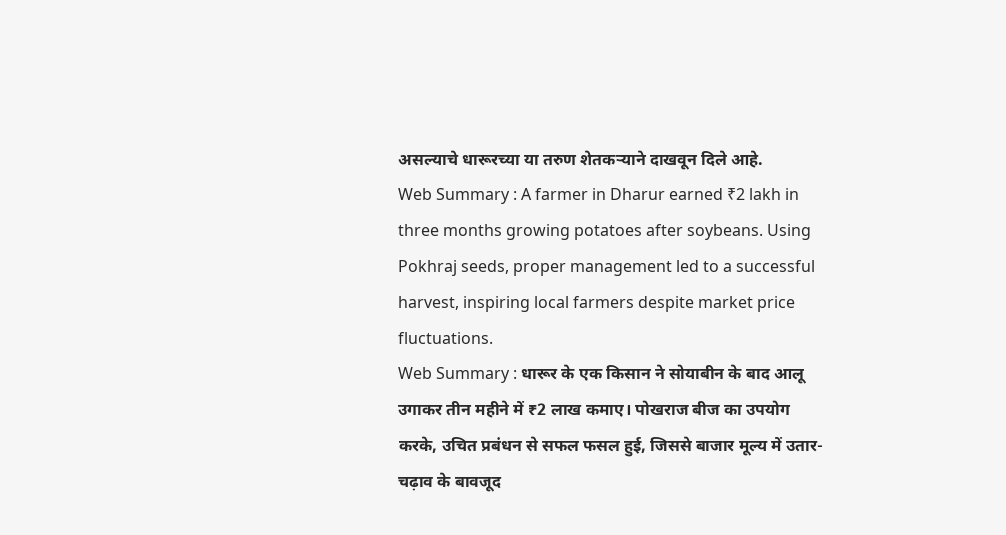असल्याचे धारूरच्या या तरुण शेतकऱ्याने दाखवून दिले आहे.
Web Summary : A farmer in Dharur earned ₹2 lakh in three months growing potatoes after soybeans. Using Pokhraj seeds, proper management led to a successful harvest, inspiring local farmers despite market price fluctuations.
Web Summary : धारूर के एक किसान ने सोयाबीन के बाद आलू उगाकर तीन महीने में ₹2 लाख कमाए। पोखराज बीज का उपयोग करके, उचित प्रबंधन से सफल फसल हुई, जिससे बाजार मूल्य में उतार-चढ़ाव के बावजूद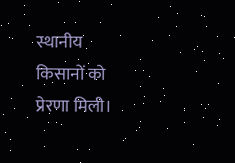स्थानीय किसानों को प्रेरणा मिली।